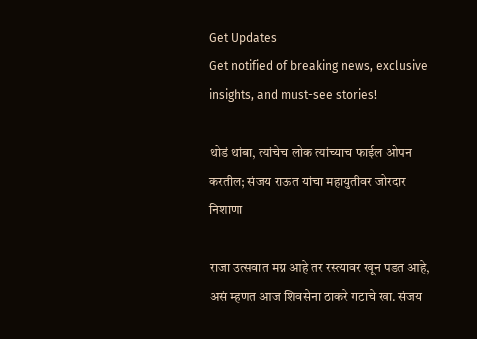Get Updates
Get notified of breaking news, exclusive insights, and must-see stories!

थोडं थांबा, त्यांचेच लोक त्यांच्याच फाईल ओपन करतील; संजय राऊत यांचा महायुतीवर जोरदार निशाणा

राजा उत्सवात मग्न आहे तर रस्त्यावर खून पडत आहे, असं म्हणत आज शिवसेना ठाकरे गटाचे खा. संजय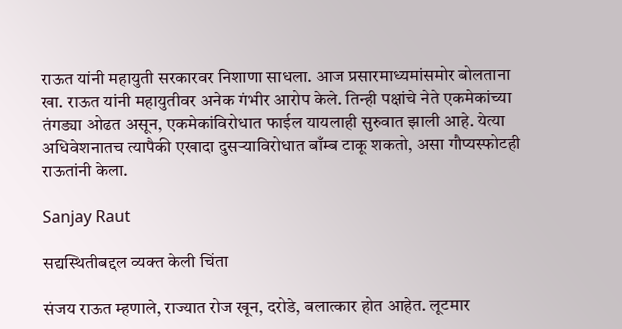राऊत यांनी महायुती सरकारवर निशाणा साधला. आज प्रसारमाध्यमांसमोर बोलताना खा. राऊत यांनी महायुतीवर अनेक गंभीर आरोप केले. तिन्ही पक्षांचे नेते एकमेकांच्या तंगड्या ओढत असून, एकमेकांविरोधात फाईल यायलाही सुरुवात झाली आहे. येत्या अधिवेशनातच त्यापैकी एखादा दुसऱ्याविरोधात बाँम्ब टाकू शकतो, असा गौप्यस्फोटही राऊतांनी केला.

Sanjay Raut

सद्यस्थितीबद्दल व्यक्त केली चिंता

संजय राऊत म्हणाले, राज्यात रोज खून, दरोडे, बलात्कार होत आहेत. लूटमार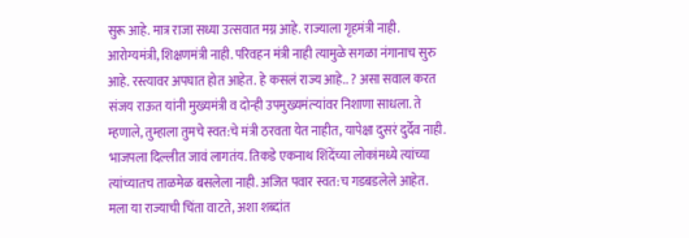सुरू आहे. मात्र राजा सध्या उत्सवात मग्न आहे. राज्याला गृहमंत्री नाही. आरोग्यमंत्री, शिक्षणमंत्री नाही. परिवहन मंत्री नाही त्यामुळे सगळा नंगानाच सुरु आहे. रस्त्यावर अपघात होत आहेत. हे कसलं राज्य आहे.. ? असा सवाल करत संजय राऊत यांनी मुख्यमंत्री व दोन्ही उपमुख्यमंत्र्‍यांवर निशाणा साधला. ते म्हणाले, तुम्हाला तुमचे स्वत:चे मंत्री ठरवता येत नाहीत, यापेक्षा दुसरं दुर्देव नाही. भाजपला दिल्लीत जावं लागतंय. तिकडे एकनाथ शिंदेंच्या लोकांमध्ये त्यांच्या त्यांच्यातच ताळमेळ बसलेला नाही. अजित पवार स्वत:च गडबडलेले आहेत. मला या राज्याची चिंता वाटते, अशा शब्दांत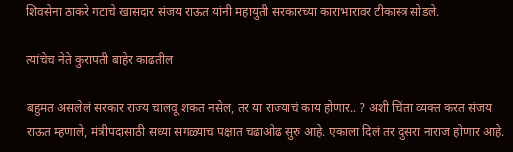शिवसेना ठाकरे गटाचे खासदार संजय राऊत यांनी महायुती सरकारच्या काराभारावर टीकास्त्र सोडले.

त्यांचेच नेते कुरापती बाहेर काढतील

बहुमत असलेलं सरकार राज्य चालवू शकत नसेल, तर या राज्याचं काय होणार.. ? अशी चिंता व्यक्त करत संजय राऊत म्हणाले, मंत्रीपदासाठी सध्या सगळ्याच पक्षात चढाओढ सुरु आहे. एकाला दिलं तर दुसरा नाराज होणार आहे.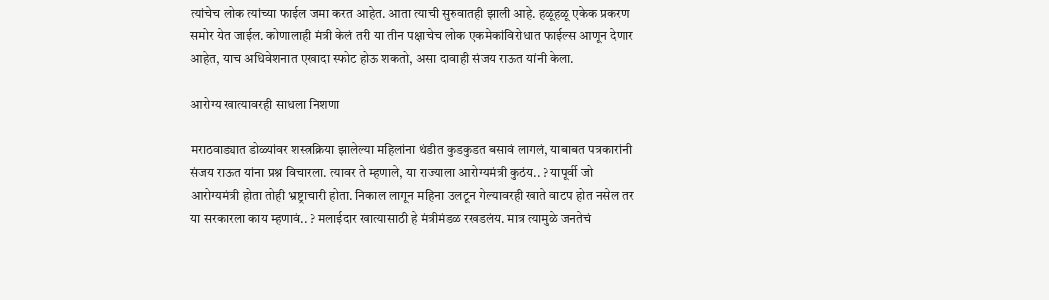त्यांचेच लोक त्यांच्या फाईल जमा करत आहेत. आता त्याची सुरुवातही झाली आहे. हळूहळू एकेक प्रकरण समोर येत जाईल. कोणालाही मंत्री केलं तरी या तीन पक्षाचेच लोक एकमेकांविरोधात फाईल्स आणून देणार आहेत, याच अधिवेशनात एखादा स्फोट होऊ शकतो, असा दावाही संजय राऊत यांनी केला.

आरोग्य खात्यावरही साधला निशणा

मराठवाड्यात डोळ्यांवर शस्त्रक्रिया झालेल्या महिलांना थंडीत कुडकुडत बसावं लागलं, याबाबत पत्रकारांनी संजय राऊत यांना प्रश्न विचारला. त्यावर ते म्हणाले, या राज्याला आरोग्यमंत्री कुठंय.. ? यापूर्वी जो आरोग्यमंत्री होता तोही भ्रष्ट्राचारी होता. निकाल लागून महिना उलटून गेल्यावरही खाते वाटप होत नसेल तर या सरकारला काय म्हणावं.. ? मलाईदार खात्यासाठी हे मंत्रीमंडळ रखडलंय. मात्र त्यामुळे जनतेचं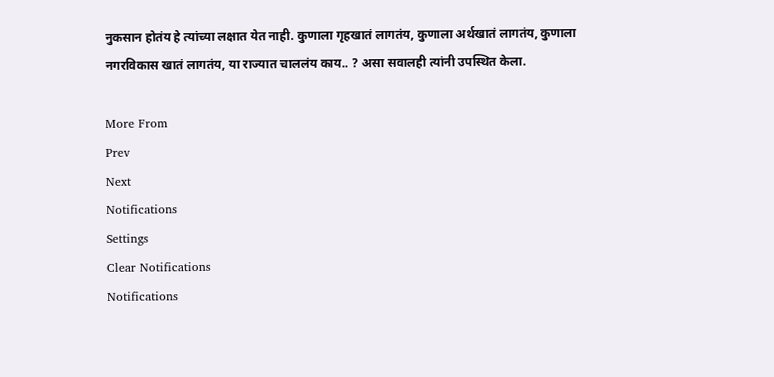नुकसान होतंय हे त्यांच्या लक्षात येत नाही. कुणाला गृहखातं लागतंय, कुणाला अर्थखातं लागतंय, कुणाला नगरविकास खातं लागतंय, या राज्यात चाललंय काय.. ? असा सवालही त्यांनी उपस्थित केला.

More From
Prev
Next
Notifications
Settings
Clear Notifications
Notifications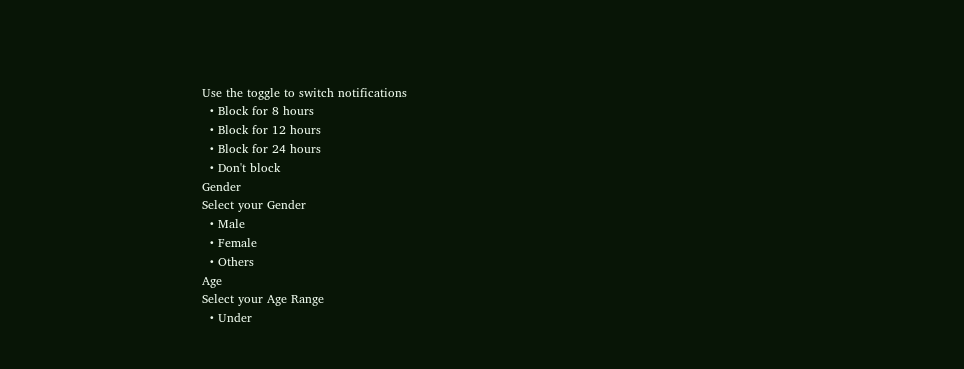Use the toggle to switch notifications
  • Block for 8 hours
  • Block for 12 hours
  • Block for 24 hours
  • Don't block
Gender
Select your Gender
  • Male
  • Female
  • Others
Age
Select your Age Range
  • Under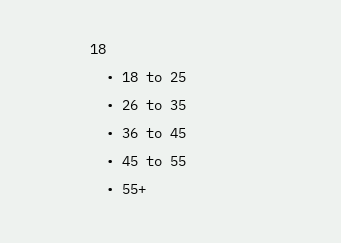18
  • 18 to 25
  • 26 to 35
  • 36 to 45
  • 45 to 55
  • 55+